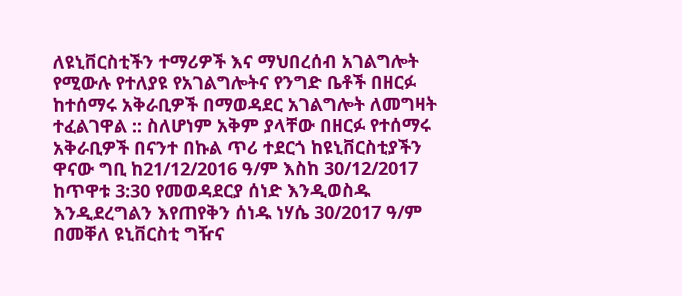ለዩኒቨርስቲችን ተማሪዎች እና ማህበረሰብ አገልግሎት የሚውሉ የተለያዩ የአገልግሎትና የንግድ ቤቶች በዘርፉ ከተሰማሩ አቅራቢዎች በማወዳደር አገልግሎት ለመግዛት ተፈልገዋል :: ስለሆነም አቅም ያላቸው በዘርፉ የተሰማሩ አቅራቢዎች በናንተ በኩል ጥሪ ተደርጎ ከዩኒቨርስቲያችን ዋናው ግቢ ከ21/12/2016 ዓ/ም እስከ 30/12/2017 ከጥዋቱ 3:30 የመወዳደርያ ሰነድ እንዲወስዱ እንዲደረግልን እየጠየቅን ሰነዱ ነሃሴ 30/2017 ዓ/ም በመቐለ ዩኒቨርስቲ ግዥና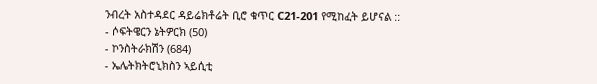ንብረት አስተዳደር ዳይሬክቶሬት ቢሮ ቁጥር C21-201 የሚከፈት ይሆናል ::
- ሶፍትዌርን ኔትዎርክ (50)
- ኮንስትራክሽን (684)
- ኤሌትክትሮኒክስን ኣይሲቲ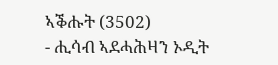ኣቕሑት (3502)
- ሒሳብ ኣደሓሕዛን ኦዲት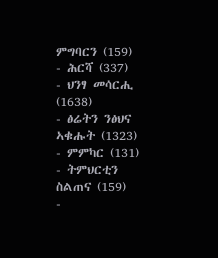ምግባርን (159)
- ሕርሻ (337)
- ህንፃ መሳርሒ (1638)
- ፅሬትን ንፅህና ኣቁሑት (1323)
- ምምካር (131)
- ትምህርቲን ስልጠና (159)
-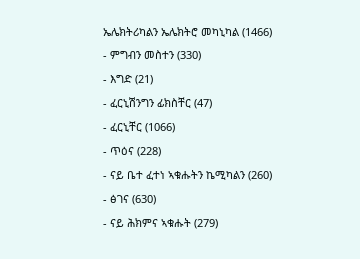ኤሌክትሪካልን ኤሌክትሮ መካኒካል (1466)
- ምግብን መስተን (330)
- እግድ (21)
- ፈርኒሽንግን ፊክስቸር (47)
- ፈርኒቸር (1066)
- ጥዕና (228)
- ናይ ቤተ ፈተነ ኣቁሑትን ኬሚካልን (260)
- ፅገና (630)
- ናይ ሕክምና ኣቁሑት (279)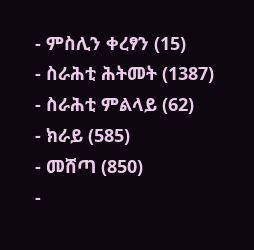- ምስሊን ቀረፃን (15)
- ስራሕቲ ሕትመት (1387)
- ስራሕቲ ምልላይ (62)
- ክራይ (585)
- መሸጣ (850)
-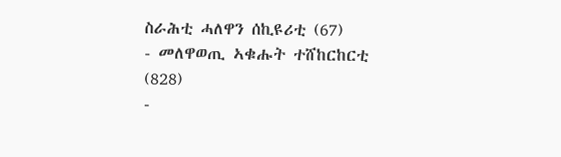ስራሕቲ ሓለዋን ሰኪዩሪቲ (67)
- መለዋወጢ ኣቁሑት ተሸከርከርቲ (828)
-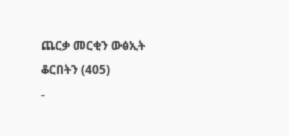ጨርቃ መርቂን ውፅኢት ቆርበትን (405)
-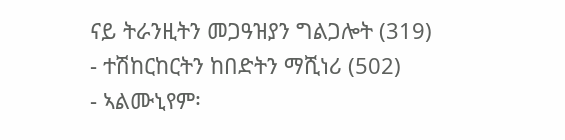ናይ ትራንዚትን መጋዓዝያን ግልጋሎት (319)
- ተሽከርከርትን ከበድትን ማሺነሪ (502)
- ኣልሙኒየም፡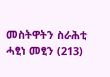መስትዋትን ስራሕቲ ሓፂነ መፂን (213)